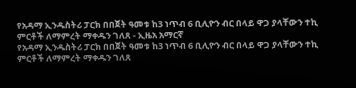የአዳማ ኢንዱስትሪ ፓርክ በበጀት ዓመቱ ከ3 ነጥብ 6 ቢሊዮን ብር በላይ ዋጋ ያላቸውን ተኪ ምርቶች ለማምረት ማቀዱን ገለጸ - ኢዜአ አማርኛ
የአዳማ ኢንዱስትሪ ፓርክ በበጀት ዓመቱ ከ3 ነጥብ 6 ቢሊዮን ብር በላይ ዋጋ ያላቸውን ተኪ ምርቶች ለማምረት ማቀዱን ገለጸ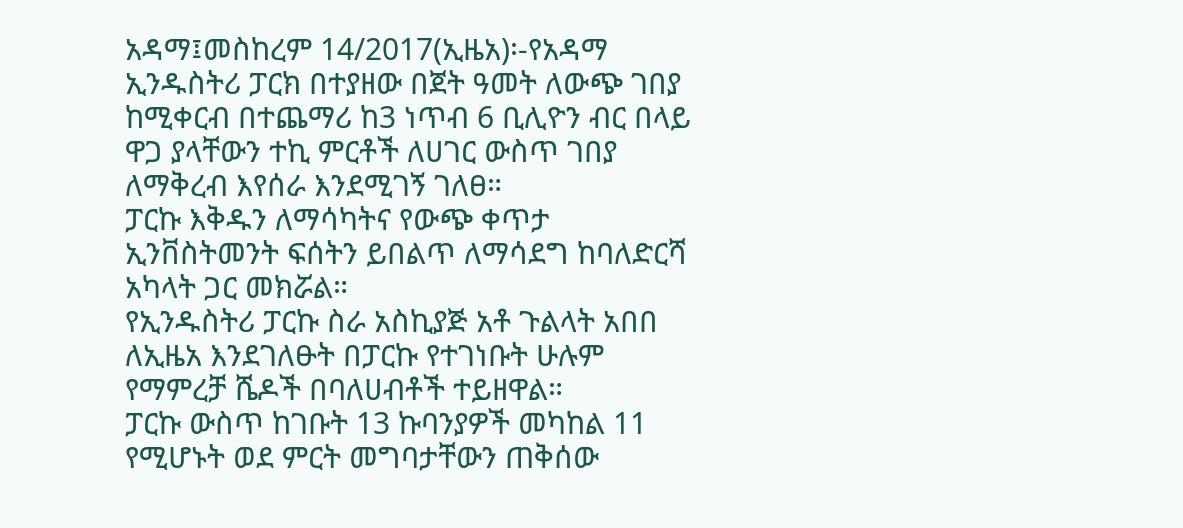አዳማ፤መስከረም 14/2017(ኢዜአ)፡-የአዳማ ኢንዱስትሪ ፓርክ በተያዘው በጀት ዓመት ለውጭ ገበያ ከሚቀርብ በተጨማሪ ከ3 ነጥብ 6 ቢሊዮን ብር በላይ ዋጋ ያላቸውን ተኪ ምርቶች ለሀገር ውስጥ ገበያ ለማቅረብ እየሰራ እንደሚገኝ ገለፀ።
ፓርኩ እቅዱን ለማሳካትና የውጭ ቀጥታ ኢንቨስትመንት ፍሰትን ይበልጥ ለማሳደግ ከባለድርሻ አካላት ጋር መክሯል።
የኢንዱስትሪ ፓርኩ ስራ አስኪያጅ አቶ ጉልላት አበበ ለኢዜአ እንደገለፁት በፓርኩ የተገነቡት ሁሉም የማምረቻ ሼዶች በባለሀብቶች ተይዘዋል።
ፓርኩ ውስጥ ከገቡት 13 ኩባንያዎች መካከል 11 የሚሆኑት ወደ ምርት መግባታቸውን ጠቅሰው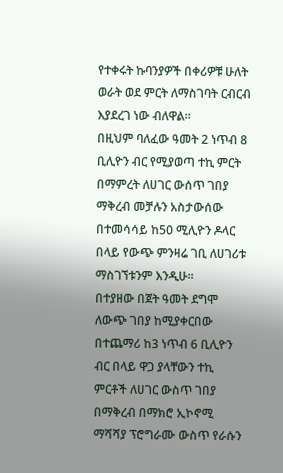የተቀሩት ኩባንያዎች በቀሪዎቹ ሁለት ወራት ወደ ምርት ለማስገባት ርብርብ እያደረገ ነው ብለዋል።
በዚህም ባለፈው ዓመት 2 ነጥብ 8 ቢሊዮን ብር የሚያወጣ ተኪ ምርት በማምረት ለሀገር ውሰጥ ገበያ ማቅረብ መቻሉን አስታውሰው በተመሳሳይ ከ50 ሚሊዮን ዶላር በላይ የውጭ ምንዛሬ ገቢ ለሀገሪቱ ማስገኘቱንም እንዲሁ።
በተያዘው በጀት ዓመት ደግሞ ለውጭ ገበያ ከሚያቀርበው በተጨማሪ ከ3 ነጥብ 6 ቢሊዮን ብር በላይ ዋጋ ያላቸውን ተኪ ምርቶች ለሀገር ውስጥ ገበያ በማቅረብ በማክሮ ኢኮኖሚ ማሻሻያ ፕሮግራሙ ውስጥ የራሱን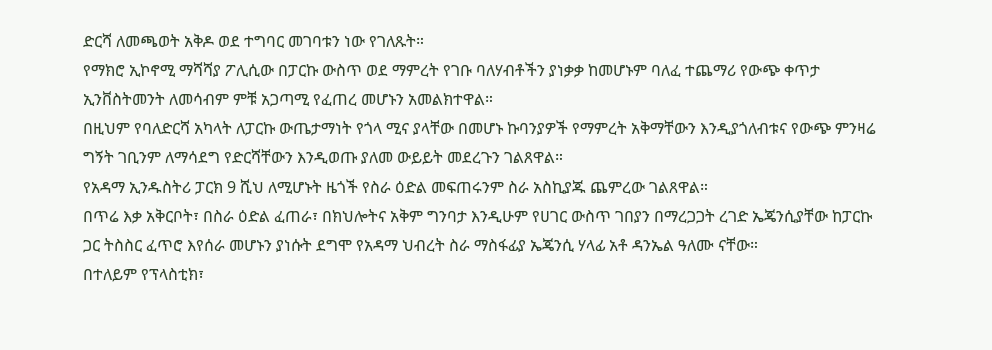ድርሻ ለመጫወት አቅዶ ወደ ተግባር መገባቱን ነው የገለጹት።
የማክሮ ኢኮኖሚ ማሻሻያ ፖሊሲው በፓርኩ ውስጥ ወደ ማምረት የገቡ ባለሃብቶችን ያነቃቃ ከመሆኑም ባለፈ ተጨማሪ የውጭ ቀጥታ ኢንቨስትመንት ለመሳብም ምቹ አጋጣሚ የፈጠረ መሆኑን አመልክተዋል።
በዚህም የባለድርሻ አካላት ለፓርኩ ውጤታማነት የጎላ ሚና ያላቸው በመሆኑ ኩባንያዎች የማምረት አቅማቸውን እንዲያጎለብቱና የውጭ ምንዛሬ ግኝት ገቢንም ለማሳደግ የድርሻቸውን እንዲወጡ ያለመ ውይይት መደረጉን ገልጸዋል።
የአዳማ ኢንዱስትሪ ፓርክ 9 ሺህ ለሚሆኑት ዜጎች የስራ ዕድል መፍጠሩንም ስራ አስኪያጁ ጨምረው ገልጸዋል።
በጥሬ እቃ አቅርቦት፣ በስራ ዕድል ፈጠራ፣ በክህሎትና አቅም ግንባታ እንዲሁም የሀገር ውስጥ ገበያን በማረጋጋት ረገድ ኤጄንሲያቸው ከፓርኩ ጋር ትስስር ፈጥሮ እየሰራ መሆኑን ያነሱት ደግሞ የአዳማ ህብረት ስራ ማስፋፊያ ኤጄንሲ ሃላፊ አቶ ዳንኤል ዓለሙ ናቸው።
በተለይም የፕላስቲክ፣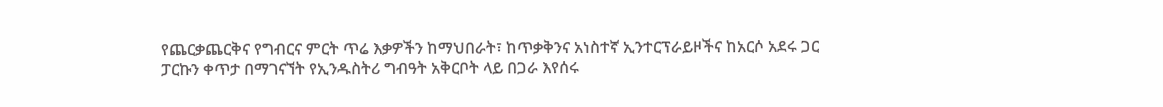የጨርቃጨርቅና የግብርና ምርት ጥሬ እቃዎችን ከማህበራት፣ ከጥቃቅንና አነስተኛ ኢንተርፕራይዞችና ከአርሶ አደሩ ጋር ፓርኩን ቀጥታ በማገናኘት የኢንዱስትሪ ግብዓት አቅርቦት ላይ በጋራ እየሰሩ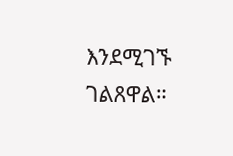እንደሚገኙ ገልጸዋል።